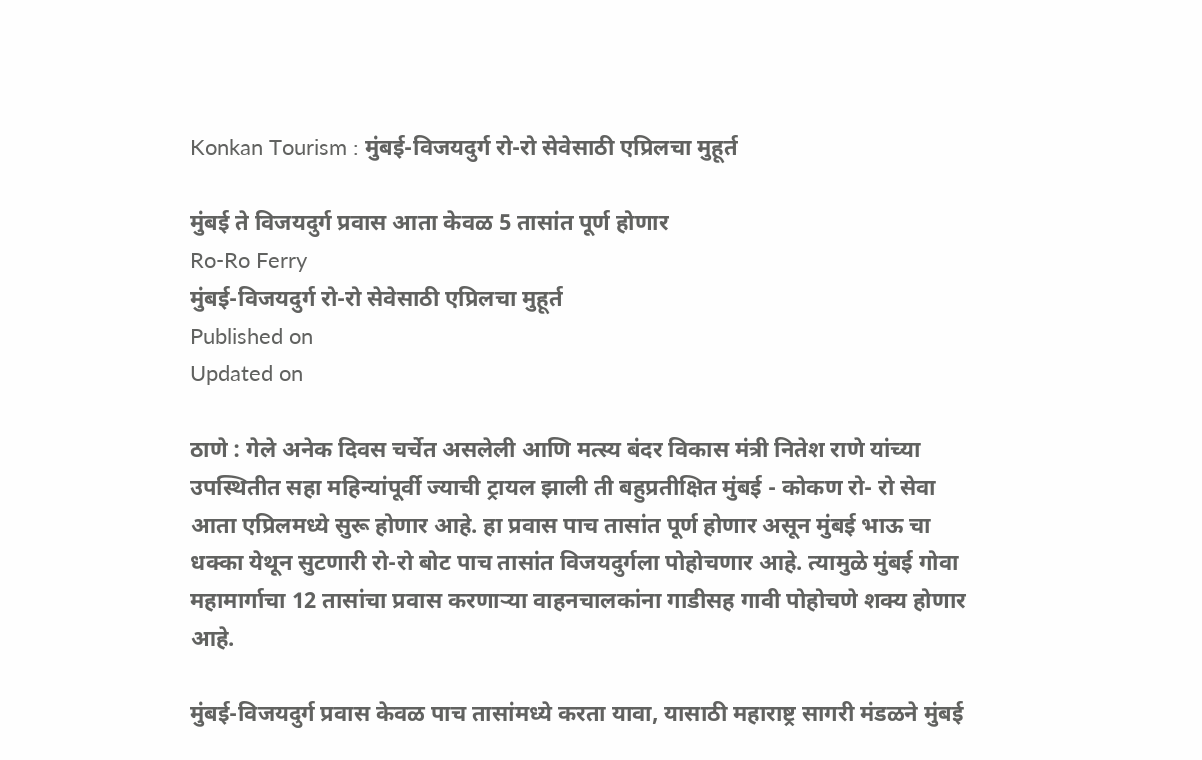Konkan Tourism : मुंबई-विजयदुर्ग रो-रो सेवेसाठी एप्रिलचा मुहूर्त

मुंबई ते विजयदुर्ग प्रवास आता केवळ 5 तासांत पूर्ण होणार
Ro-Ro Ferry
मुंबई-विजयदुर्ग रो-रो सेवेसाठी एप्रिलचा मुहूर्त
Published on
Updated on

ठाणे : गेले अनेक दिवस चर्चेत असलेली आणि मत्स्य बंदर विकास मंत्री नितेश राणे यांच्या उपस्थितीत सहा महिन्यांपूर्वी ज्याची ट्रायल झाली ती बहुप्रतीक्षित मुंबई - कोकण रो- रो सेवा आता एप्रिलमध्ये सुरू होणार आहे. हा प्रवास पाच तासांत पूर्ण होणार असून मुंबई भाऊ चा धक्का येथून सुटणारी रो-रो बोट पाच तासांत विजयदुर्गला पोहोचणार आहे. त्यामुळे मुंबई गोवा महामार्गाचा 12 तासांचा प्रवास करणाऱ्या वाहनचालकांना गाडीसह गावी पोहोचणे शक्य होणार आहे.

मुंबई-विजयदुर्ग प्रवास केवळ पाच तासांमध्ये करता यावा, यासाठी महाराष्ट्र सागरी मंडळने मुंबई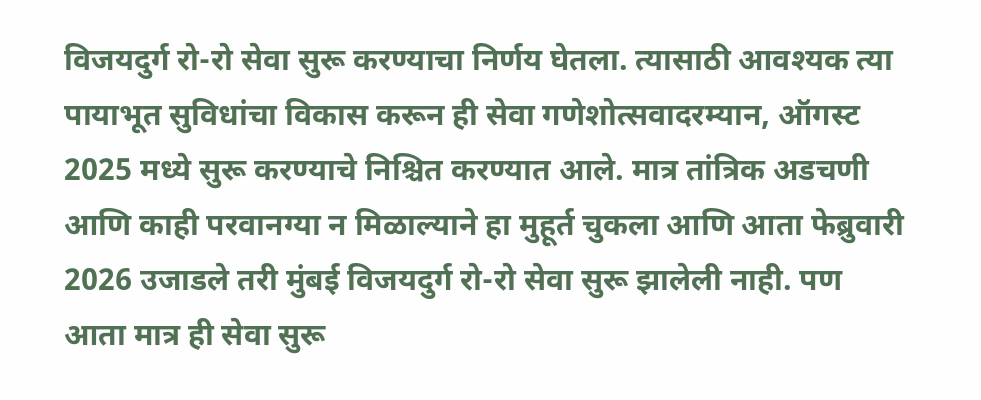विजयदुर्ग रो-रो सेवा सुरू करण्याचा निर्णय घेतला. त्यासाठी आवश्यक त्या पायाभूत सुविधांचा विकास करून ही सेवा गणेशोत्सवादरम्यान, ऑगस्ट 2025 मध्ये सुरू करण्याचे निश्चित करण्यात आले. मात्र तांत्रिक अडचणी आणि काही परवानग्या न मिळाल्याने हा मुहूर्त चुकला आणि आता फेब्रुवारी 2026 उजाडले तरी मुंबई विजयदुर्ग रो-रो सेवा सुरू झालेली नाही. पण आता मात्र ही सेवा सुरू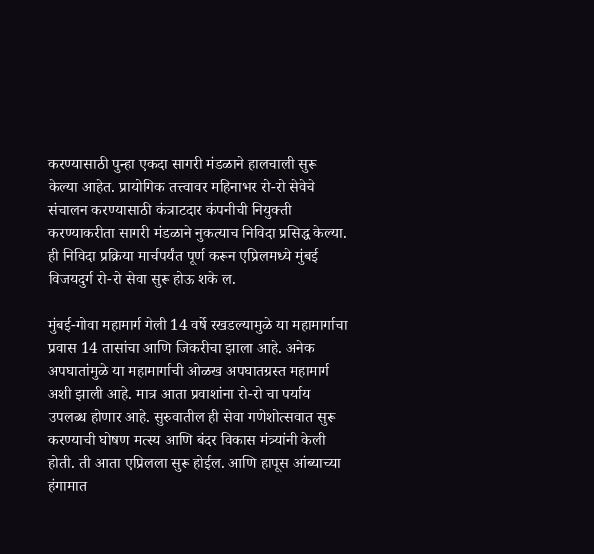करण्यासाठी पुन्हा एकदा सागरी मंडळाने हालचाली सुरू केल्या आहेत. प्रायोगिक तत्त्वावर महिनाभर रो-रो सेवेचे संचालन करण्यासाठी कंत्राटदार कंपनीची नियुक्ती करण्याकरीता सागरी मंडळाने नुकत्याच निविदा प्रसिद्ध केल्या. ही निविदा प्रक्रिया मार्चपर्यंत पूर्ण करून एप्रिलमध्ये मुंबई विजयदुर्ग रो-रो सेवा सुरू होऊ शके ल.

मुंबई-गोवा महामार्ग गेली 14 वर्षे रखडल्यामुळे या महामार्गाचा प्रवास 14 तासांचा आणि जिकरीचा झाला आहे. अनेक अपघातांमुळे या महामार्गाची ओळख अपघातग्रस्त महामार्ग अशी झाली आहे. मात्र आता प्रवाशांना रो-रो चा पर्याय उपलब्ध होणार आहे. सुरुवातील ही सेवा गणेशोत्सवात सुरू करण्याची घोषण मत्स्य आणि बंदर विकास मंत्र्यांनी केली होती. ती आता एप्रिलला सुरू होईल. आणि हापूस आंब्याच्या हंगामात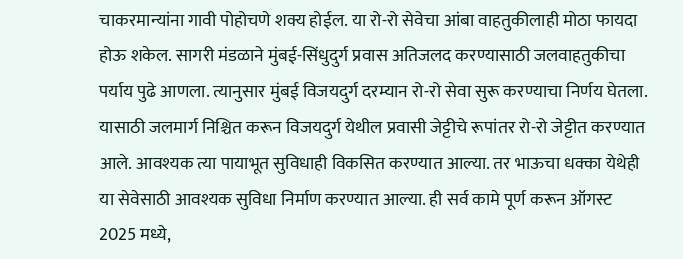चाकरमान्यांना गावी पोहोचणे शक्य होईल. या रो-रो सेवेचा आंबा वाहतुकीलाही मोठा फायदा होऊ शकेल. सागरी मंडळाने मुंबई-सिंधुदुर्ग प्रवास अतिजलद करण्यासाठी जलवाहतुकीचा पर्याय पुढे आणला. त्यानुसार मुंबई विजयदुर्ग दरम्यान रो-रो सेवा सुरू करण्याचा निर्णय घेतला. यासाठी जलमार्ग निश्चित करून विजयदुर्ग येथील प्रवासी जेट्टीचे रूपांतर रो-रो जेट्टीत करण्यात आले. आवश्यक त्या पायाभूत सुविधाही विकसित करण्यात आल्या. तर भाऊचा धक्का येथेही या सेवेसाठी आवश्यक सुविधा निर्माण करण्यात आल्या. ही सर्व कामे पूर्ण करून ऑगस्ट 2025 मध्ये,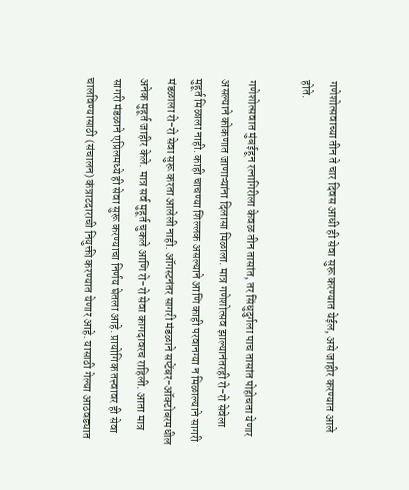गणेशोत्सवाच्या तीन ते चार दिवस आधी ही सेवा सुरू करण्यात येईल, असे जाहीर करण्यात आले होते.

गणेशोत्सवात मुंबईहून रत्नागिरीला केवळ तीन तासांत, तर सिंधुदुर्गला पाच तासांत पोहोचता येणार असल्याने कोकणात जाणाऱ्यांना दिलासा मिळाला. मात्र गणेशोत्सव झाल्यानंतरही रो-रो सेवेला मुहूर्त मिळाला नाही. काही चाचण्या शिल्लक असल्याने आणि काही परवानग्या न मिळाल्याने सागरी मंडळाला रो-रो सेवा सुरू करता आलेली नाही. ऑगस्टनंतर सागरी मंडळाने सप्टेंबर-ऑक्टोबरमधील अनेक मुहूर्त जाहीर केले. मात्र सर्व मुहूर्त चुकले आणि रो-रो सेवा कागदावरच राहिली. आता मात्र सागरी मंडळाने एप्रिलमध्ये ही सेवा सुरू करण्याचा निर्णय घेतला आहे. प्रायोगिक तत्त्वावर ही सेवा चालविण्यासाठी (संचालन) कंत्राटदाराची नियुक्ती करण्यात येणार आहे. यासाठी गेल्या आठवड्यात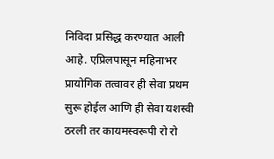निविदा प्रसिद्ध करण्यात आली आहे. एप्रिलपासून महिनाभर प्रायोगिक तत्वावर ही सेवा प्रथम सुरू होईल आणि ही सेवा यशस्वी ठरली तर कायमस्वरूपी रो रो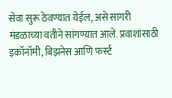सेवा सुरू ठेवण्यात येईल, असे सागरी मंडळाच्या वतीने सांगण्यात आले. प्रवाशांसाठी इकॉनॉमी, बिझनेस आणि फर्स्ट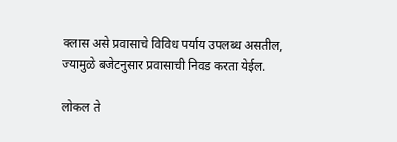क्लास असे प्रवासाचे विविध पर्याय उपलब्ध असतील, ज्यामुळे बजेटनुसार प्रवासाची निवड करता येईल.

लोकल ते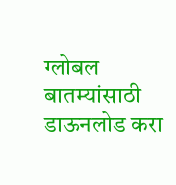ग्लोबल बातम्यांसाठी डाऊनलोड करा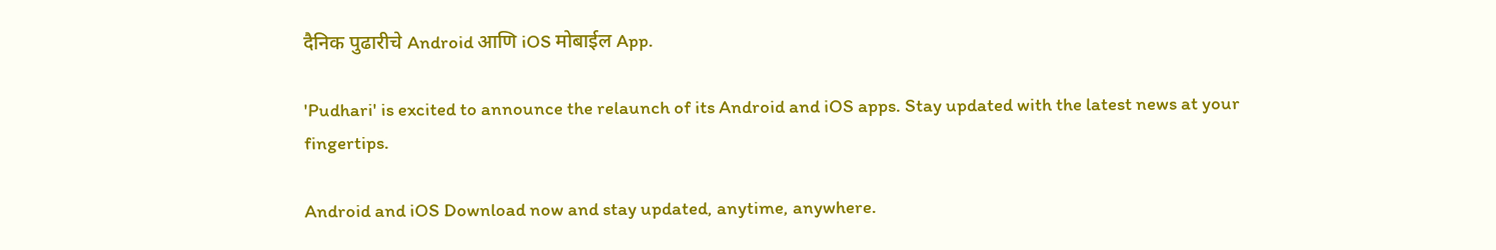दैनिक पुढारीचे Android आणि iOS मोबाईल App.

'Pudhari' is excited to announce the relaunch of its Android and iOS apps. Stay updated with the latest news at your fingertips.

Android and iOS Download now and stay updated, anytime, anywhere.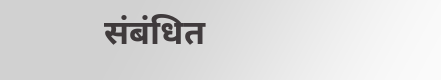संबंधित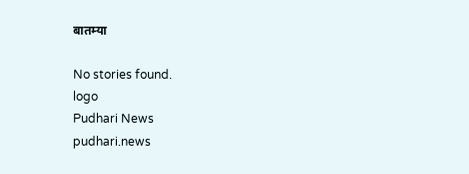बातम्या

No stories found.
logo
Pudhari News
pudhari.news